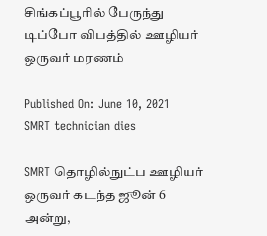சிங்கப்பூரில் பேருந்து டிப்போ விபத்தில் ஊழியர் ஒருவர் மரணம்

Published On: June 10, 2021
SMRT technician dies

SMRT தொழில்நுட்ப ஊழியர் ஒருவர் கடந்த ஜூன் 6 அன்று,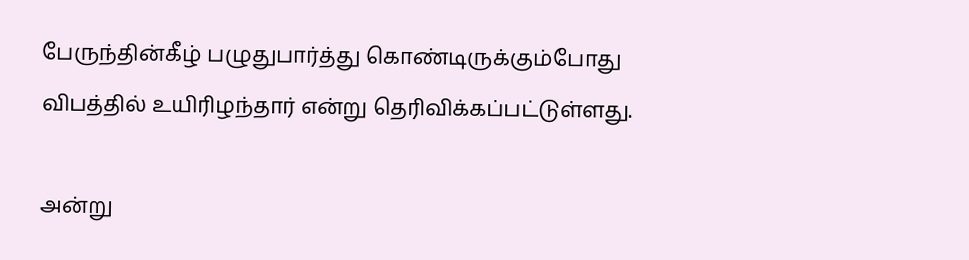பேருந்தின்கீழ் பழுதுபார்த்து கொண்டிருக்கும்போது விபத்தில் உயிரிழந்தார் என்று தெரிவிக்கப்பட்டுள்ளது.

அன்று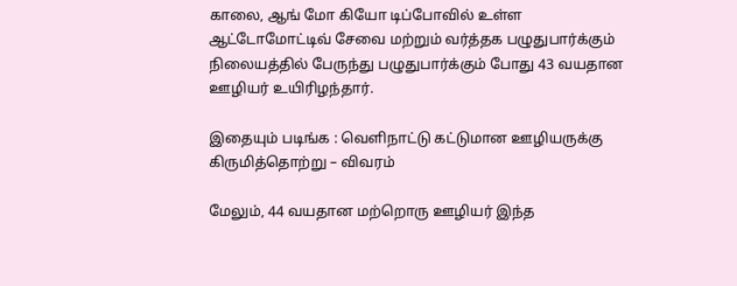காலை, ஆங் மோ கியோ டிப்போவில் உள்ள ஆட்டோமோட்டிவ் சேவை மற்றும் வர்த்தக பழுதுபார்க்கும் நிலையத்தில் பேருந்து பழுதுபார்க்கும் போது 43 வயதான ஊழியர் உயிரிழந்தார்.

இதையும் படிங்க : வெளிநாட்டு கட்டுமான ஊழியருக்கு கிருமித்தொற்று – விவரம்

மேலும், 44 வயதான மற்றொரு ஊழியர் இந்த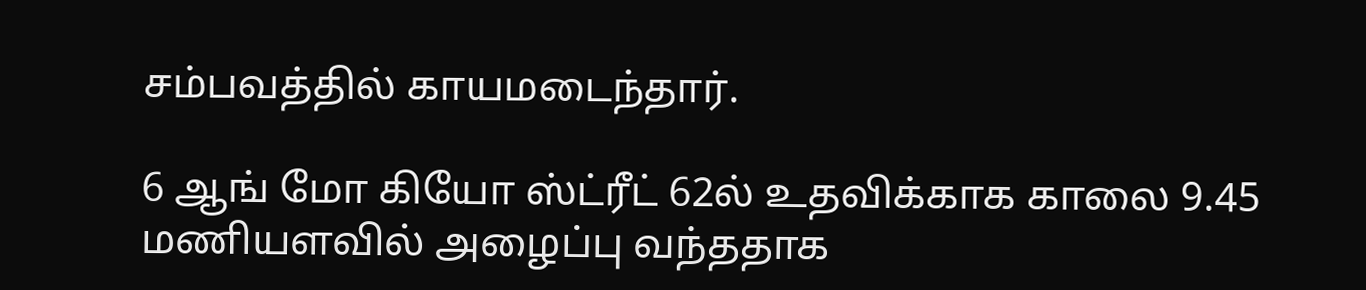சம்பவத்தில் காயமடைந்தார்.

6 ஆங் மோ கியோ ஸ்ட்ரீட் 62ல் உதவிக்காக காலை 9.45 மணியளவில் அழைப்பு வந்ததாக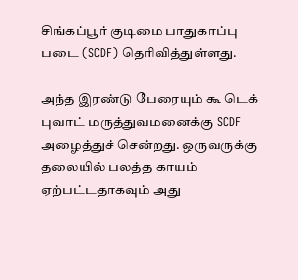சிங்கப்பூர் குடிமை பாதுகாப்பு படை (SCDF) தெரிவித்துள்ளது.

அந்த இரண்டு பேரையும் கூ டெக் புவாட் மருத்துவமனைக்கு SCDF அழைத்துச் சென்றது. ஒருவருக்கு தலையில் பலத்த காயம் ஏற்பட்டதாகவும் அது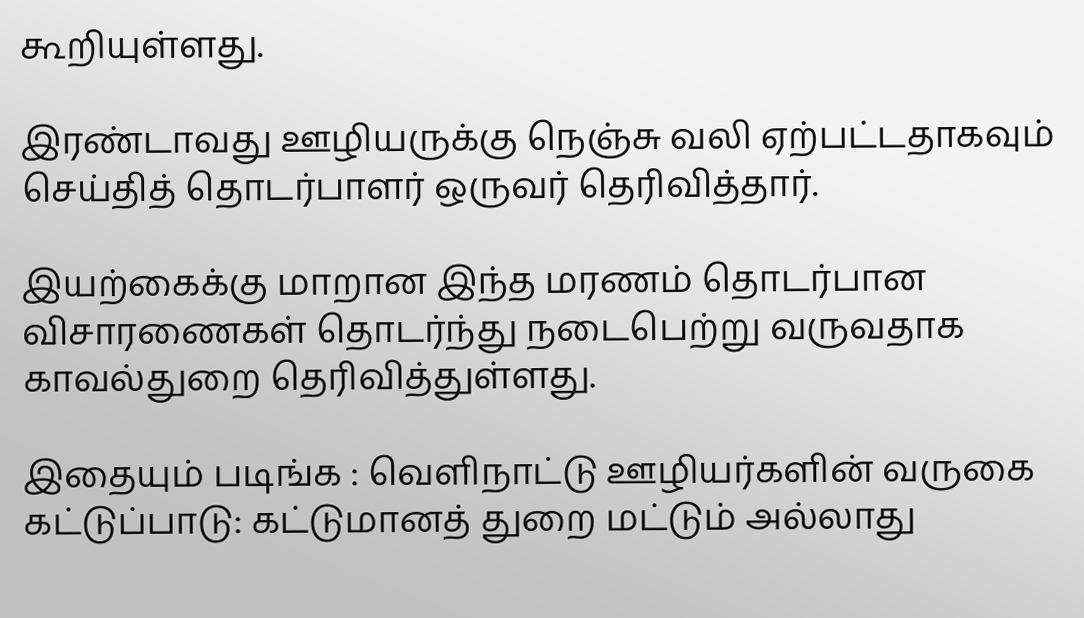கூறியுள்ளது.

இரண்டாவது ஊழியருக்கு நெஞ்சு வலி ஏற்பட்டதாகவும் செய்தித் தொடர்பாளர் ஒருவர் தெரிவித்தார்.

இயற்கைக்கு மாறான இந்த மரணம் தொடர்பான விசாரணைகள் தொடர்ந்து நடைபெற்று வருவதாக காவல்துறை தெரிவித்துள்ளது.

இதையும் படிங்க : வெளிநாட்டு ஊழியர்களின் வருகை கட்டுப்பாடு: கட்டுமானத் துறை மட்டும் அல்லாது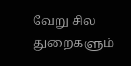வேறு சில துறைகளும்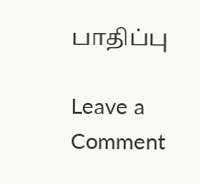பாதிப்பு

Leave a Comment